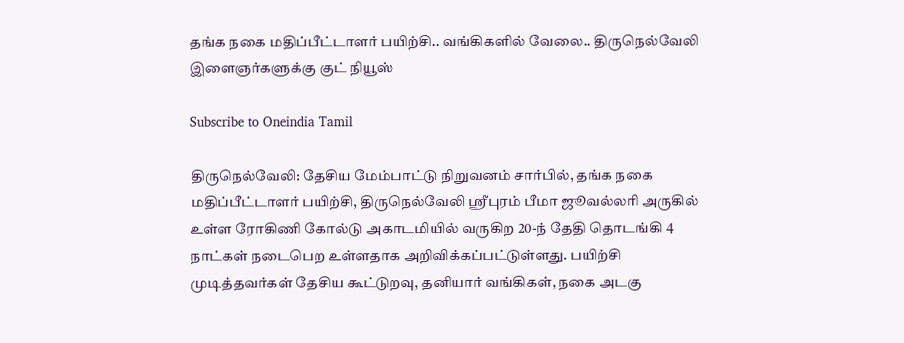தங்க நகை மதிப்பீட்டாளர் பயிற்சி.. வங்கிகளில் வேலை.. திருநெல்வேலி இளைஞர்களுக்கு குட் நியூஸ்

Subscribe to Oneindia Tamil

திருநெல்வேலி: தேசிய மேம்பாட்டு நிறுவனம் சார்பில், தங்க நகை மதிப்பீட்டாளர் பயிற்சி, திருநெல்வேலி ஸ்ரீபுரம் பீமா ஜூவல்லரி அருகில் உள்ள ரோகிணி கோல்டு அகாடமியில் வருகிற 20-ந் தேதி தொடங்கி 4 நாட்கள் நடைபெற உள்ளதாக அறிவிக்கப்பட்டுள்ளது. பயிற்சி முடித்தவர்கள் தேசிய கூட்டுறவு, தனியார் வங்கிகள், நகை அடகு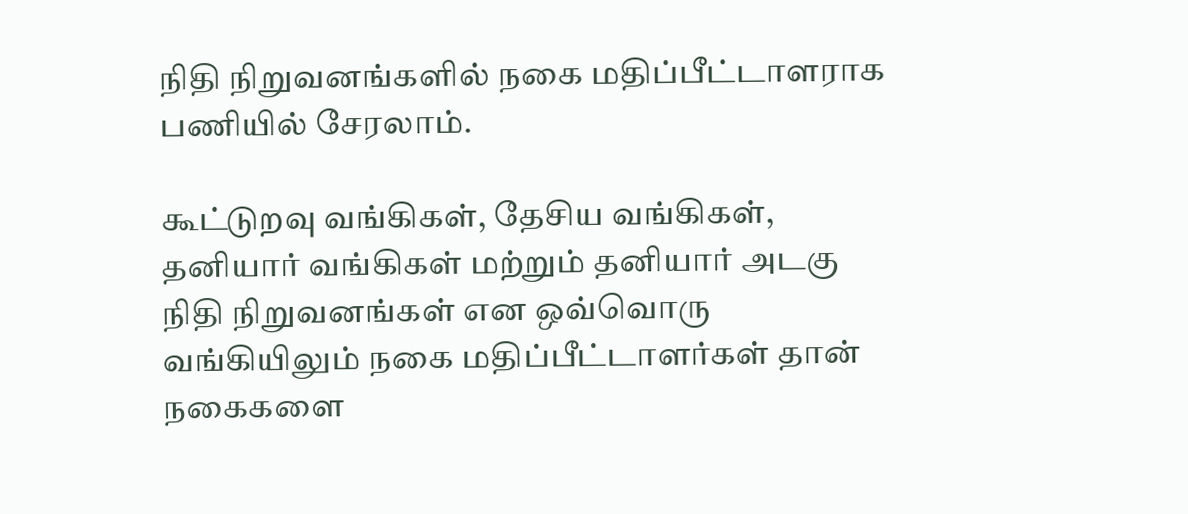நிதி நிறுவனங்களில் நகை மதிப்பீட்டாளராக பணியில் சேரலாம்.

கூட்டுறவு வங்கிகள், தேசிய வங்கிகள், தனியார் வங்கிகள் மற்றும் தனியார் அடகு நிதி நிறுவனங்கள் என ஒவ்வொரு வங்கியிலும் நகை மதிப்பீட்டாளர்கள் தான் நகைகளை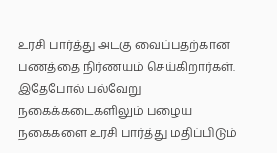உரசி பார்த்து அடகு வைப்பதற்கான பணத்தை நிர்ணயம் செய்கிறார்கள். இதேபோல் பல்வேறு நகைக்கடைகளிலும் பழைய நகைகளை உரசி பார்த்து மதிப்பிடும்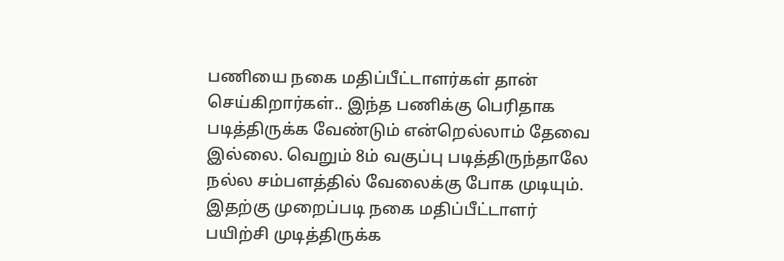பணியை நகை மதிப்பீட்டாளர்கள் தான் செய்கிறார்கள்.. இந்த பணிக்கு பெரிதாக படித்திருக்க வேண்டும் என்றெல்லாம் தேவை இல்லை. வெறும் 8ம் வகுப்பு படித்திருந்தாலே நல்ல சம்பளத்தில் வேலைக்கு போக முடியும். இதற்கு முறைப்படி நகை மதிப்பீட்டாளர் பயிற்சி முடித்திருக்க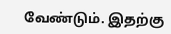வேண்டும். இதற்கு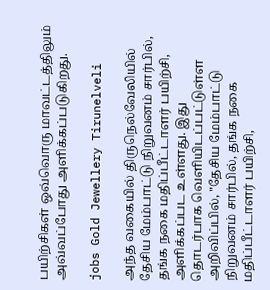பயிற்சிகள் ஒவ்வொரு மாவட்டத்திலும் அவ்வப்போது அளிக்கப்படுகிறது.

jobs Gold Jewellery Tirunelveli

அந்த வகையில் திருநெல்வேலியில் தேசிய மேம்பாட்டு நிறுவனம் சார்பில், தங்க நகை மதிப்பீட்டாளர் பயிற்சி, அளிக்கப்பட உள்ளது. இது தொடர்பாக வெளியிடப்பட்டுள்ள அறிவிப்பில், "தேசிய மேம்பாட்டு நிறுவனம் சார்பில், தங்க நகை மதிப்பீட்டாளர் பயிற்சி,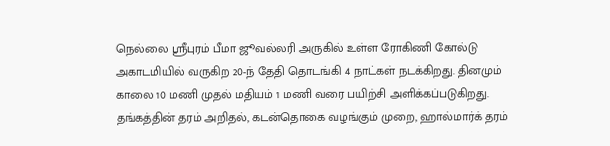நெல்லை ஸ்ரீபுரம் பீமா ஜூவல்லரி அருகில் உள்ள ரோகிணி கோல்டு அகாடமியில் வருகிற 20-ந் தேதி தொடங்கி 4 நாட்கள் நடக்கிறது. தினமும் காலை 10 மணி முதல் மதியம் 1 மணி வரை பயிற்சி அளிக்கப்படுகிறது. தங்கத்தின் தரம் அறிதல், கடன்தொகை வழங்கும் முறை, ஹால்மார்க் தரம்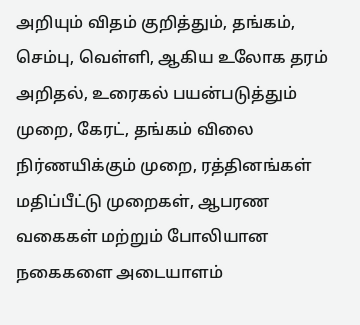அறியும் விதம் குறித்தும், தங்கம், செம்பு, வெள்ளி, ஆகிய உலோக தரம் அறிதல், உரைகல் பயன்படுத்தும் முறை, கேரட், தங்கம் விலை நிர்ணயிக்கும் முறை, ரத்தினங்கள் மதிப்பீட்டு முறைகள், ஆபரண வகைகள் மற்றும் போலியான நகைகளை அடையாளம்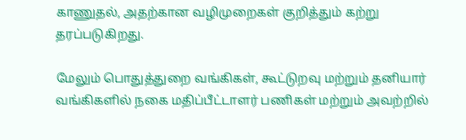காணுதல், அதற்கான வழிமுறைகள் குறித்தும் கற்று தரப்படுகிறது.

மேலும் பொதுத்துறை வங்கிகள், கூட்டுறவு மற்றும் தனியார் வங்கிகளில் நகை மதிப்பீட்டாளர் பணிகள் மற்றும் அவற்றில்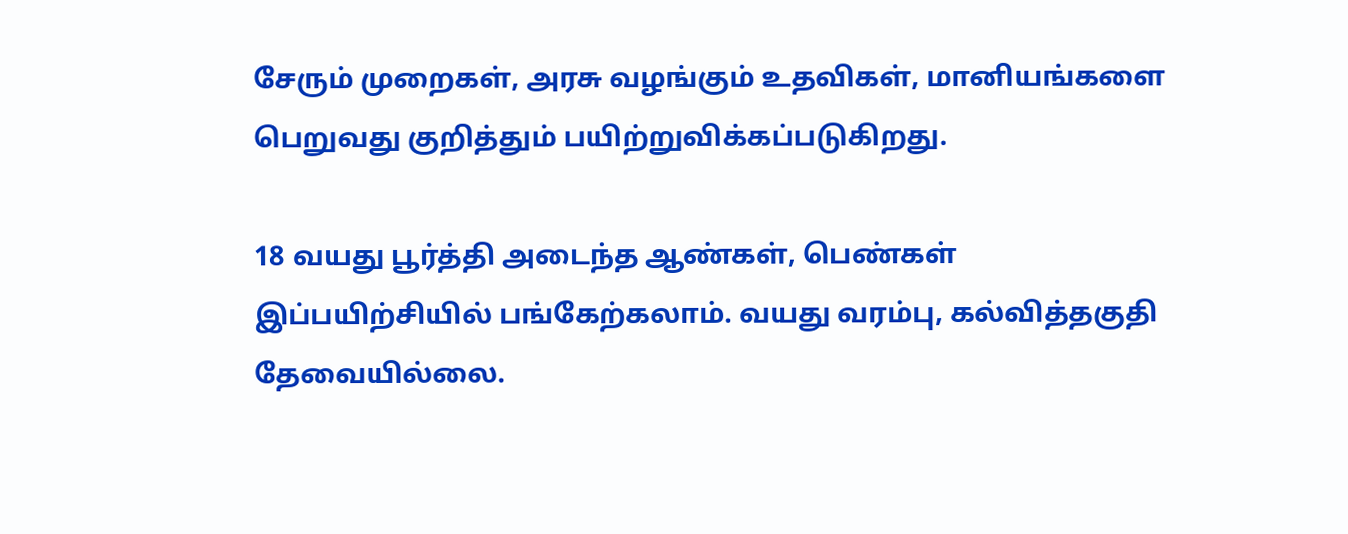சேரும் முறைகள், அரசு வழங்கும் உதவிகள், மானியங்களை பெறுவது குறித்தும் பயிற்றுவிக்கப்படுகிறது.

18 வயது பூர்த்தி அடைந்த ஆண்கள், பெண்கள் இப்பயிற்சியில் பங்கேற்கலாம். வயது வரம்பு, கல்வித்தகுதி தேவையில்லை.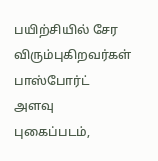பயிற்சியில் சேர விரும்புகிறவர்கள் பாஸ்போர்ட் அளவு புகைப்படம்,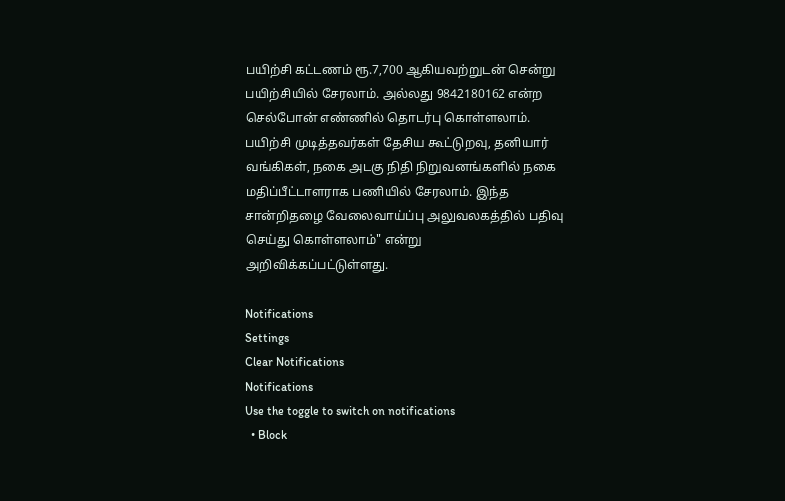பயிற்சி கட்டணம் ரூ.7,700 ஆகியவற்றுடன் சென்று பயிற்சியில் சேரலாம். அல்லது 9842180162 என்ற செல்போன் எண்ணில் தொடர்பு கொள்ளலாம். பயிற்சி முடித்தவர்கள் தேசிய கூட்டுறவு, தனியார் வங்கிகள், நகை அடகு நிதி நிறுவனங்களில் நகை மதிப்பீட்டாளராக பணியில் சேரலாம். இந்த சான்றிதழை வேலைவாய்ப்பு அலுவலகத்தில் பதிவு செய்து கொள்ளலாம்" என்று அறிவிக்கப்பட்டுள்ளது.

Notifications
Settings
Clear Notifications
Notifications
Use the toggle to switch on notifications
  • Block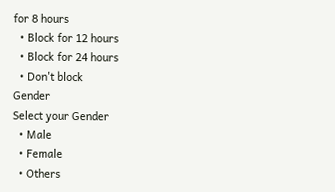for 8 hours
  • Block for 12 hours
  • Block for 24 hours
  • Don't block
Gender
Select your Gender
  • Male
  • Female
  • Others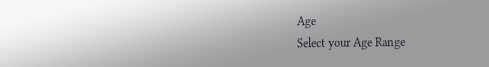Age
Select your Age Range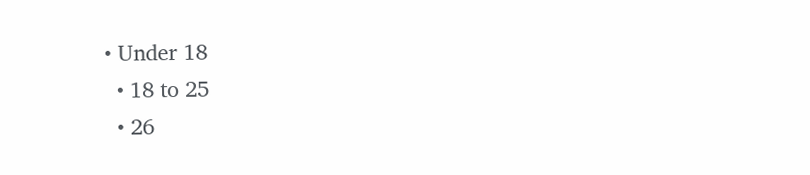• Under 18
  • 18 to 25
  • 26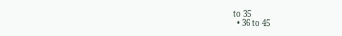to 35
  • 36 to 45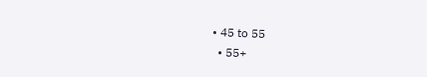• 45 to 55
  • 55+